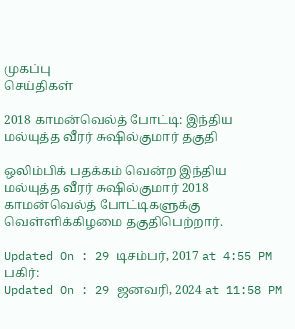முகப்பு
செய்திகள்

2018 காமன்வெல்த் போட்டி: இந்திய மல்யுத்த வீரர் சுஷில்குமார் தகுதி

ஒலிம்பிக் பதக்கம் வென்ற இந்திய மல்யுத்த வீரர் சுஷில்குமார் 2018 காமன்வெல்த் போட்டிகளுக்கு வெள்ளிக்கிழமை தகுதிபெற்றார்.

Updated On : 29 டிசம்பர், 2017 at 4:55 PM
பகிர்:
Updated On : 29 ஜனவரி, 2024 at 11:58 PM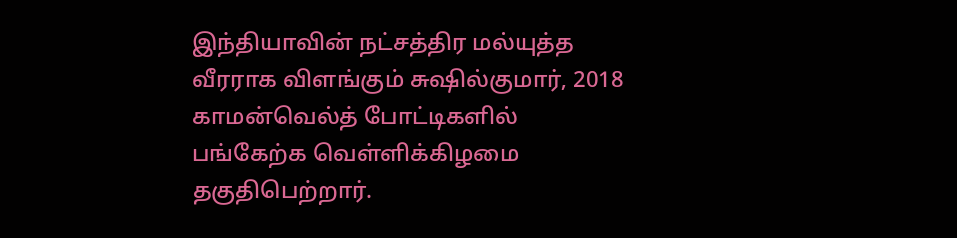இந்தியாவின் நட்சத்திர மல்யுத்த வீரராக விளங்கும் சுஷில்குமார், 2018 காமன்வெல்த் போட்டிகளில் பங்கேற்க வெள்ளிக்கிழமை தகுதிபெற்றார்.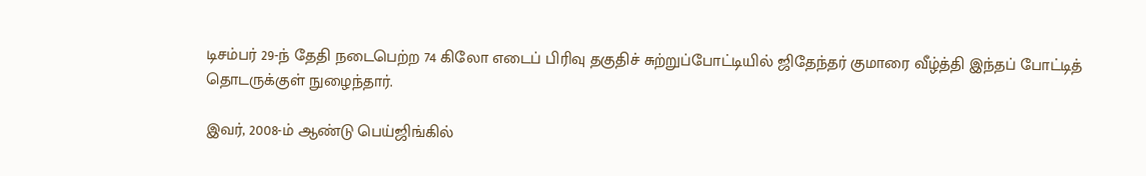டிசம்பர் 29-ந் தேதி நடைபெற்ற 74 கிலோ எடைப் பிரிவு தகுதிச் சுற்றுப்போட்டியில் ஜிதேந்தர் குமாரை வீழ்த்தி இந்தப் போட்டித் தொடருக்குள் நுழைந்தார்.

இவர், 2008-ம் ஆண்டு பெய்ஜிங்கில்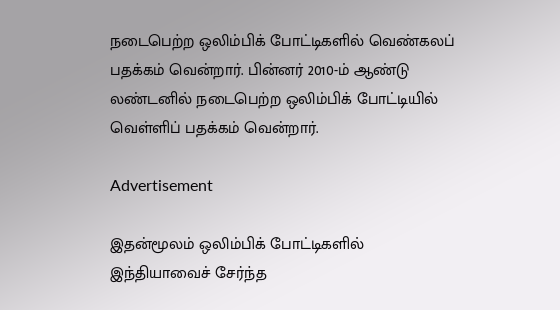நடைபெற்ற ஒலிம்பிக் போட்டிகளில் வெண்கலப் பதக்கம் வென்றார். பின்னர் 2010-ம் ஆண்டு லண்டனில் நடைபெற்ற ஒலிம்பிக் போட்டியில் வெள்ளிப் பதக்கம் வென்றார்.

Advertisement

இதன்மூலம் ஒலிம்பிக் போட்டிகளில் இந்தியாவைச் சேர்ந்த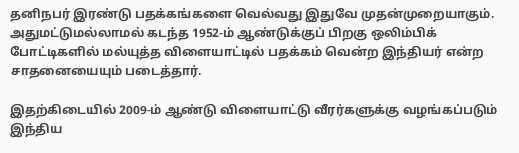தனிநபர் இரண்டு பதக்கங்களை வெல்வது இதுவே முதன்முறையாகும். அதுமட்டுமல்லாமல் கடந்த 1952-ம் ஆண்டுக்குப் பிறகு ஒலிம்பிக் போட்டிகளில் மல்யுத்த விளையாட்டில் பதக்கம் வென்ற இந்தியர் என்ற சாதனையையும் படைத்தார்.

இதற்கிடையில் 2009-ம் ஆண்டு விளையாட்டு வீரர்களுக்கு வழங்கப்படும் இந்திய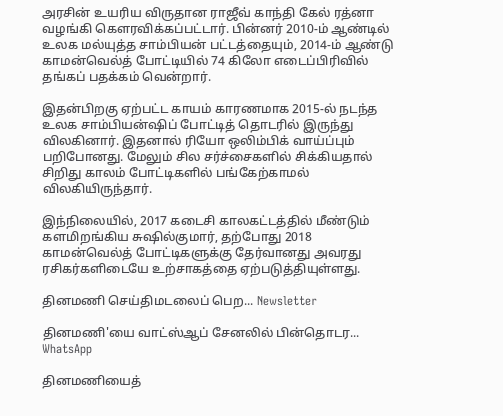அரசின் உயரிய விருதான ராஜீவ் காந்தி கேல் ரத்னா வழங்கி கௌரவிக்கப்பட்டார். பின்னர் 2010-ம் ஆண்டில் உலக மல்யுத்த சாம்பியன் பட்டத்தையும், 2014-ம் ஆண்டு காமன்வெல்த் போட்டியில் 74 கிலோ எடைப்பிரிவில் தங்கப் பதக்கம் வென்றார்.

இதன்பிறகு ஏற்பட்ட காயம் காரணமாக 2015-ல் நடந்த உலக சாம்பியன்ஷிப் போட்டித் தொடரில் இருந்து விலகினார். இதனால் ரியோ ஒலிம்பிக் வாய்ப்பும் பறிபோனது. மேலும் சில சர்ச்சைகளில் சிக்கியதால் சிறிது காலம் போட்டிகளில் பங்கேற்காமல் விலகியிருந்தார்.

இந்நிலையில், 2017 கடைசி காலகட்டத்தில் மீண்டும் களமிறங்கிய சுஷில்குமார், தற்போது 2018 காமன்வெல்த் போட்டிகளுக்கு தேர்வானது அவரது ரசிகர்களிடையே உற்சாகத்தை ஏற்படுத்தியுள்ளது.

தினமணி செய்திமடலைப் பெற... Newsletter

தினமணி'யை வாட்ஸ்ஆப் சேனலில் பின்தொடர... WhatsApp

தினமணியைத்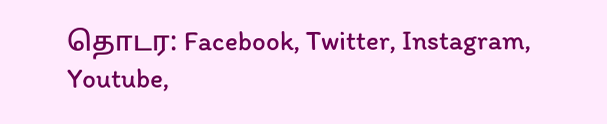தொடர: Facebook, Twitter, Instagram, Youtube,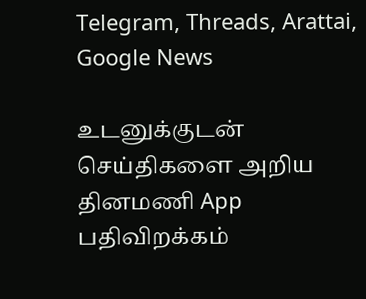Telegram, Threads, Arattai, Google News

உடனுக்குடன் செய்திகளை அறிய தினமணி App பதிவிறக்கம்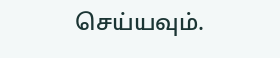செய்யவும்.